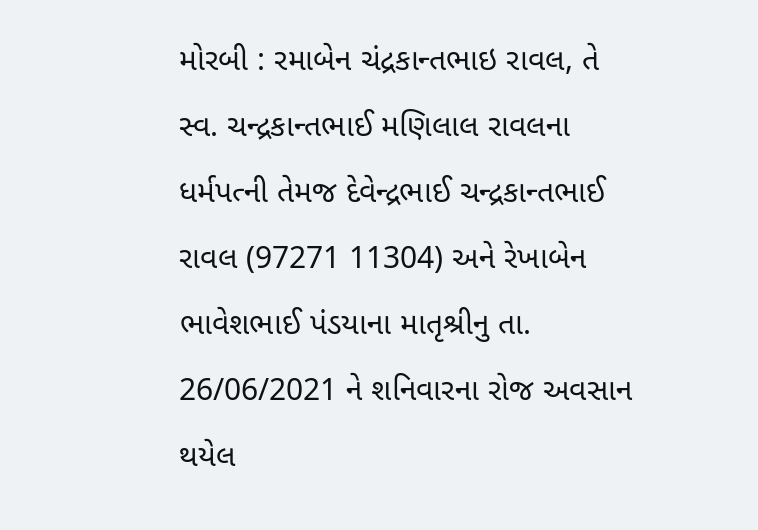મોરબી : રમાબેન ચંદ્રકાન્તભાઇ રાવલ, તે સ્વ. ચન્દ્રકાન્તભાઈ મણિલાલ રાવલના ધર્મપત્ની તેમજ દેવેન્દ્રભાઈ ચન્દ્રકાન્તભાઈ રાવલ (97271 11304) અને રેખાબેન ભાવેશભાઈ પંડયાના માતૃશ્રીનુ તા. 26/06/2021 ને શનિવારના રોજ અવસાન થયેલ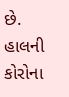છે. હાલની કોરોના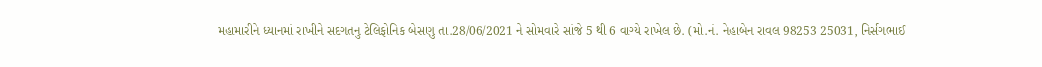મહામારીને ધ્યાનમાં રાખીને સદગતનુ ટેલિફોનિક બેસણુ તા.28/06/2021 ને સોમવારે સાંજે 5 થી 6 વાગ્યે રાખેલ છે. (મો.નં. નેહાબેન રાવલ 98253 25031, નિર્સગભાઈ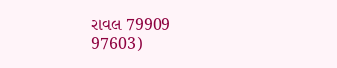રાવલ 79909 97603)